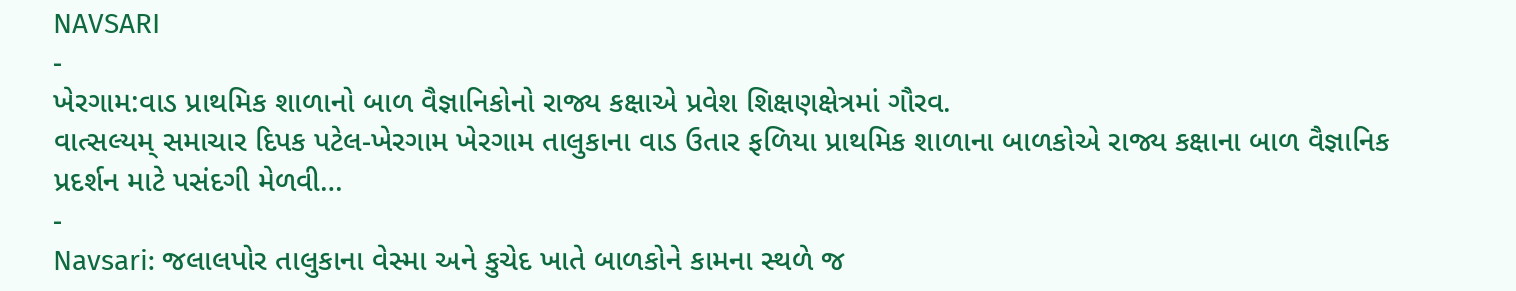NAVSARI
-
ખેરગામ:વાડ પ્રાથમિક શાળાનો બાળ વૈજ્ઞાનિકોનો રાજ્ય કક્ષાએ પ્રવેશ શિક્ષણક્ષેત્રમાં ગૌરવ.
વાત્સલ્યમ્ સમાચાર દિપક પટેલ-ખેરગામ ખેરગામ તાલુકાના વાડ ઉતાર ફળિયા પ્રાથમિક શાળાના બાળકોએ રાજ્ય કક્ષાના બાળ વૈજ્ઞાનિક પ્રદર્શન માટે પસંદગી મેળવી…
-
Navsari: જલાલપોર તાલુકાના વેસ્મા અને કુચેદ ખાતે બાળકોને કામના સ્થળે જ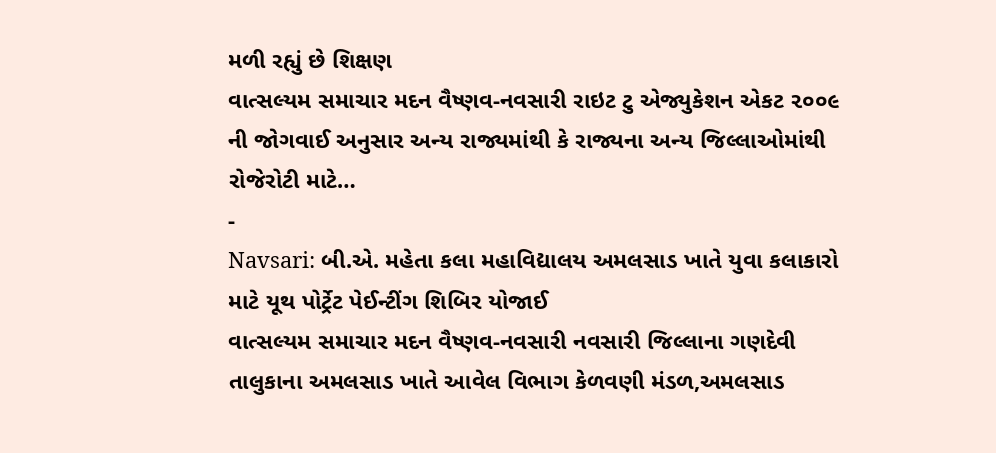મળી રહ્યું છે શિક્ષણ
વાત્સલ્યમ સમાચાર મદન વૈષ્ણવ-નવસારી રાઇટ ટુ એજ્યુકેશન એકટ ૨૦૦૯ ની જોગવાઈ અનુસાર અન્ય રાજ્યમાંથી કે રાજ્યના અન્ય જિલ્લાઓમાંથી રોજેરોટી માટે…
-
Navsari: બી.એ. મહેતા કલા મહાવિદ્યાલય અમલસાડ ખાતે યુવા કલાકારો માટે યૂથ પોર્ટ્રેટ પેઈન્ટીંગ શિબિર યોજાઈ
વાત્સલ્યમ સમાચાર મદન વૈષ્ણવ-નવસારી નવસારી જિલ્લાના ગણદેવી તાલુકાના અમલસાડ ખાતે આવેલ વિભાગ કેળવણી મંડળ,અમલસાડ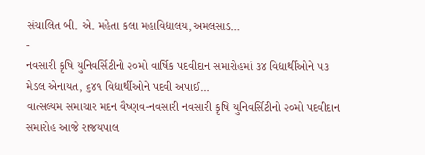સંચાલિત બી. એ. મહેતા કલા મહાવિદ્યાલય,અમલસાડ…
-
નવસારી કૃષિ યુનિવર્સિટીનો ૨૦મો વાર્ષિક પદવીદાન સમારોહમાં ૩૪ વિદ્યાર્થીઓને ૫૩ મેડલ એનાયત, ૬૪૧ વિદ્યાર્થીઓને પદવી અપાઈ…
વાત્સલ્યમ સમાચાર મદન વૈષ્ણવ-નવસારી નવસારી કૃષિ યુનિવર્સિટીનો ૨૦મો પદવીદાન સમારોહ આજે રાજયપાલ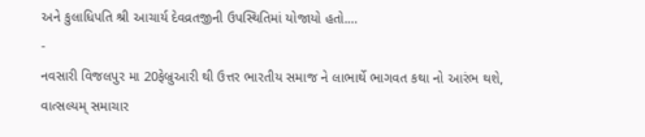અને કુલાધિપતિ શ્રી આચાર્ય દેવવ્રતજીની ઉપસ્થિતિમાં યોજાયો હતો.…
-
નવસારી વિજલપુર મા 20ફેબ્રુઆરી થી ઉત્તર ભારતીય સમાજ ને લાભાર્થે ભાગવત કથા નો આરંભ થશે,
વાત્સલ્યમ્ સમાચાર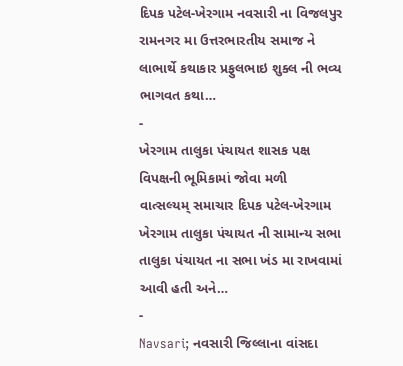દિપક પટેલ-ખેરગામ નવસારી ના વિજલપુર રામનગર મા ઉત્તરભારતીય સમાજ ને લાભાર્થે કથાકાર પ્રફુલભાઇ શુક્લ ની ભવ્ય ભાગવત કથા…
-
ખેરગામ તાલુકા પંચાયત શાસક પક્ષ વિપક્ષની ભૂમિકામાં જોવા મળી
વાત્સલ્યમ્ સમાચાર દિપક પટેલ-ખેરગામ ખેરગામ તાલુકા પંચાયત ની સામાન્ય સભા તાલુકા પંચાયત ના સભા ખંડ મા રાખવામાં આવી હતી અને…
-
Navsari; નવસારી જિલ્લાના વાંસદા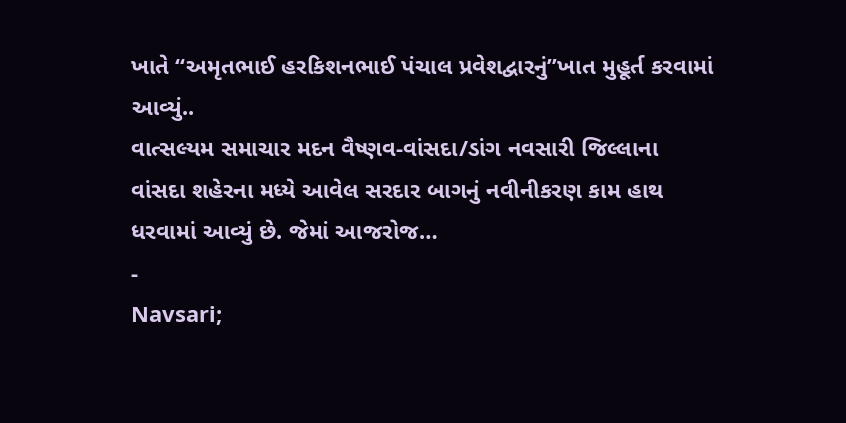ખાતે “અમૃતભાઈ હરકિશનભાઈ પંચાલ પ્રવેશદ્વારનું”ખાત મુહૂર્ત કરવામાં આવ્યું..
વાત્સલ્યમ સમાચાર મદન વૈષ્ણવ-વાંસદા/ડાંગ નવસારી જિલ્લાના વાંસદા શહેરના મધ્યે આવેલ સરદાર બાગનું નવીનીકરણ કામ હાથ ધરવામાં આવ્યું છે. જેમાં આજરોજ…
-
Navsari;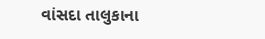વાંસદા તાલુકાના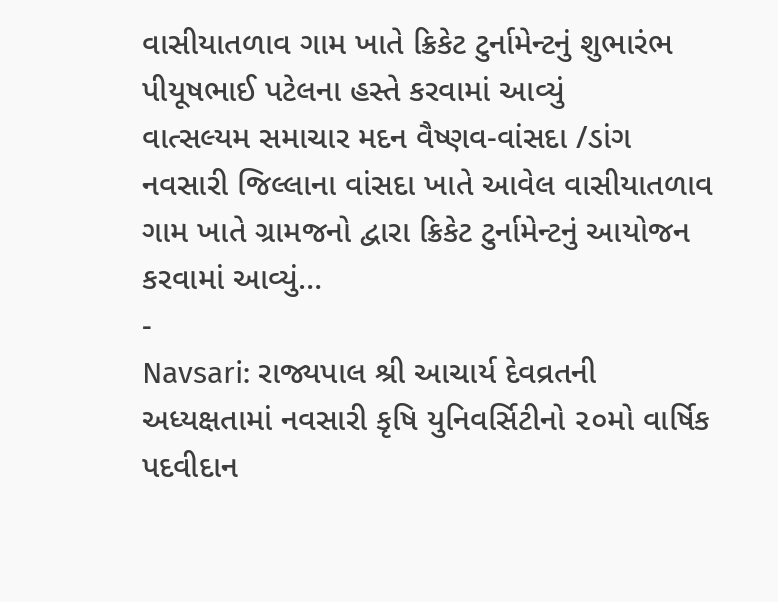વાસીયાતળાવ ગામ ખાતે ક્રિકેટ ટુર્નામેન્ટનું શુભારંભ પીયૂષભાઈ પટેલના હસ્તે કરવામાં આવ્યું
વાત્સલ્યમ સમાચાર મદન વૈષ્ણવ-વાંસદા /ડાંગ નવસારી જિલ્લાના વાંસદા ખાતે આવેલ વાસીયાતળાવ ગામ ખાતે ગ્રામજનો દ્વારા ક્રિકેટ ટુર્નામેન્ટનું આયોજન કરવામાં આવ્યું…
-
Navsari: રાજ્યપાલ શ્રી આચાર્ય દેવવ્રતની અધ્યક્ષતામાં નવસારી કૃષિ યુનિવર્સિટીનો ૨૦મો વાર્ષિક પદવીદાન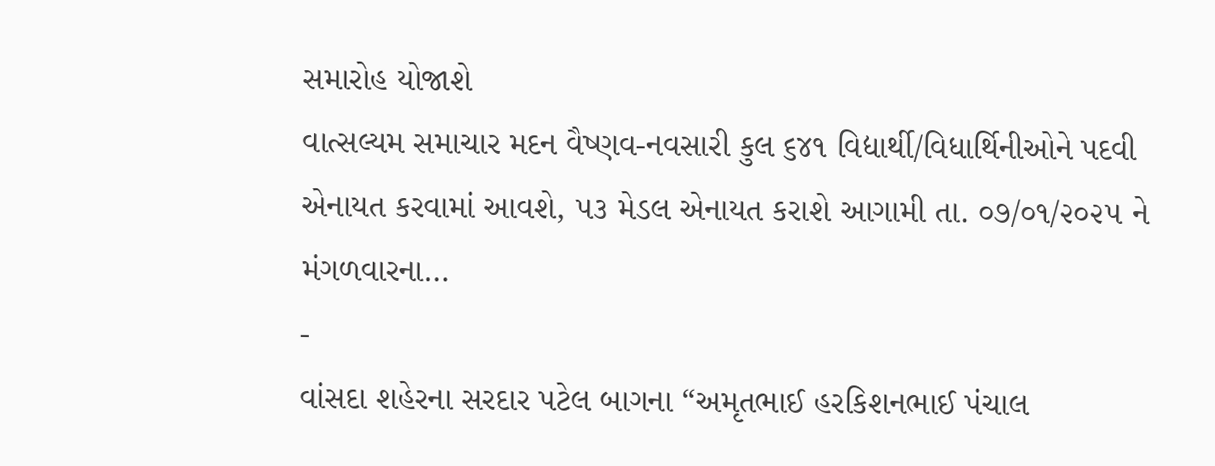સમારોહ યોજાશે
વાત્સલ્યમ સમાચાર મદન વૈષ્ણવ-નવસારી કુલ ૬૪૧ વિદ્યાર્થી/વિધાર્થિનીઓને પદવી એનાયત કરવામાં આવશે, ૫૩ મેડલ એનાયત કરાશે આગામી તા. ૦૭/૦૧/૨૦૨૫ ને મંગળવારના…
-
વાંસદા શહેરના સરદાર પટેલ બાગના “અમૃતભાઈ હરકિશનભાઈ પંચાલ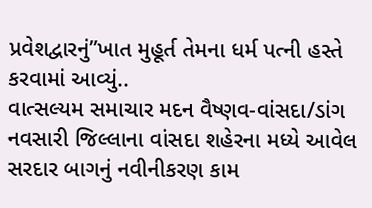પ્રવેશદ્વારનું”ખાત મુહૂર્ત તેમના ધર્મ પત્ની હસ્તે કરવામાં આવ્યું..
વાત્સલ્યમ સમાચાર મદન વૈષ્ણવ-વાંસદા/ડાંગ નવસારી જિલ્લાના વાંસદા શહેરના મધ્યે આવેલ સરદાર બાગનું નવીનીકરણ કામ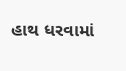હાથ ધરવામાં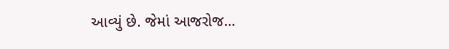આવ્યું છે. જેમાં આજરોજ…